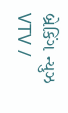બ્રેકિંગ ન્યુઝ
VTV /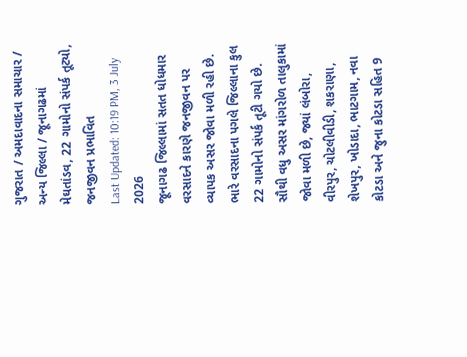ગુજરાત / અમદાવાદના સમાચાર / અન્ય જિલ્લા / જૂનાગઢમાં મેઘતાંડવ, 22 ગામોનો સંપર્ક તૂટ્યો, જનજીવન પ્રભાવિત
Last Updated: 10:19 PM, 3 July 2026
જૂનાગઢ જિલ્લામાં સતત ધોધમાર વરસાદને કારણે જનજીવન પર વ્યાપક અસર જોવા મળી રહી છે. ભારે વરસાદના પગલે જિલ્લાના કુલ 22 ગામોનો સંપર્ક તૂટી ગયો છે. સૌથી વધુ અસર માંગરોળ તાલુકામાં જોવા મળી છે, જ્યાં લંબોરા, વીરપુર, ચોટલીવીડી, શકરાણા, શેખપુર, ખોડાદા, ભાટગામ, નવા કોટડા અને જુના કોટડા સહિત 9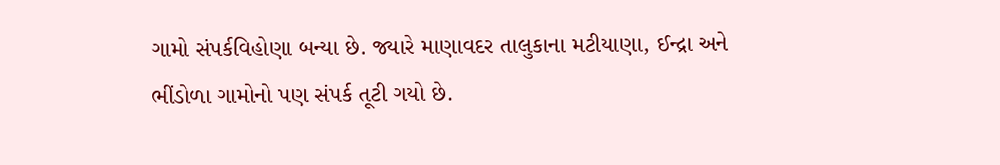ગામો સંપર્કવિહોણા બન્યા છે. જ્યારે માણાવદર તાલુકાના મટીયાણા, ઈન્દ્રા અને ભીંડોળા ગામોનો પણ સંપર્ક તૂટી ગયો છે.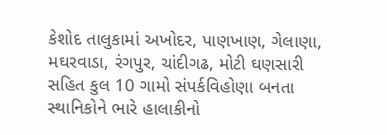કેશોદ તાલુકામાં અખોદર, પાણખાણ, ગેલાણા, મઘરવાડા, રંગપુર, ચાંદીગઢ, મોટી ઘણસારી સહિત કુલ 10 ગામો સંપર્કવિહોણા બનતા સ્થાનિકોને ભારે હાલાકીનો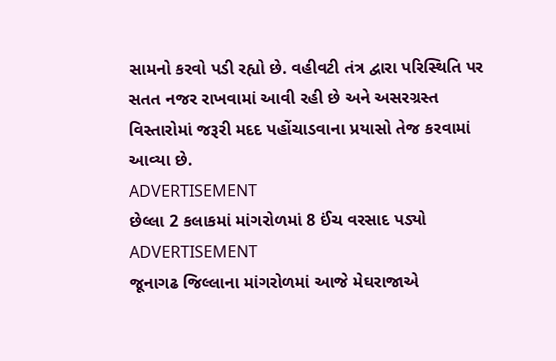સામનો કરવો પડી રહ્યો છે. વહીવટી તંત્ર દ્વારા પરિસ્થિતિ પર સતત નજર રાખવામાં આવી રહી છે અને અસરગ્રસ્ત વિસ્તારોમાં જરૂરી મદદ પહોંચાડવાના પ્રયાસો તેજ કરવામાં આવ્યા છે.
ADVERTISEMENT
છેલ્લા 2 કલાકમાં માંગરોળમાં 8 ઈંચ વરસાદ પડ્યો
ADVERTISEMENT
જૂનાગઢ જિલ્લાના માંગરોળમાં આજે મેઘરાજાએ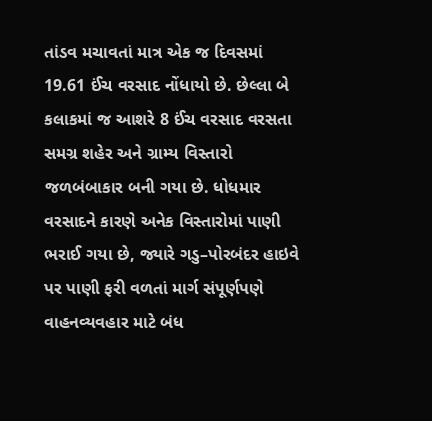તાંડવ મચાવતાં માત્ર એક જ દિવસમાં 19.61 ઈંચ વરસાદ નોંધાયો છે. છેલ્લા બે કલાકમાં જ આશરે 8 ઈંચ વરસાદ વરસતા સમગ્ર શહેર અને ગ્રામ્ય વિસ્તારો જળબંબાકાર બની ગયા છે. ધોધમાર વરસાદને કારણે અનેક વિસ્તારોમાં પાણી ભરાઈ ગયા છે, જ્યારે ગડુ–પોરબંદર હાઇવે પર પાણી ફરી વળતાં માર્ગ સંપૂર્ણપણે વાહનવ્યવહાર માટે બંધ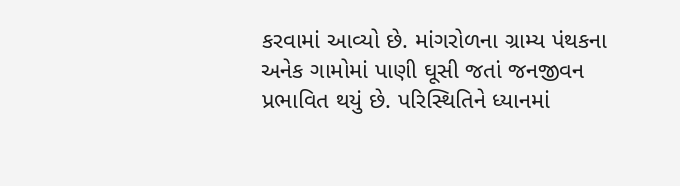કરવામાં આવ્યો છે. માંગરોળના ગ્રામ્ય પંથકના અનેક ગામોમાં પાણી ઘૂસી જતાં જનજીવન પ્રભાવિત થયું છે. પરિસ્થિતિને ધ્યાનમાં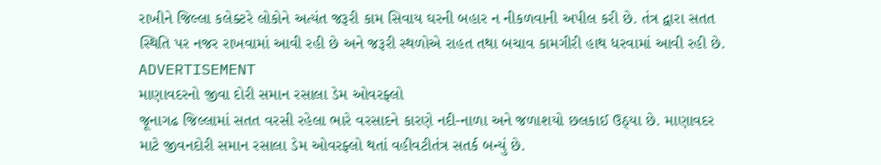રાખીને જિલ્લા કલેક્ટરે લોકોને અત્યંત જરૂરી કામ સિવાય ઘરની બહાર ન નીકળવાની અપીલ કરી છે. તંત્ર દ્વારા સતત સ્થિતિ પર નજર રાખવામાં આવી રહી છે અને જરૂરી સ્થળોએ રાહત તથા બચાવ કામગીરી હાથ ધરવામાં આવી રહી છે.
ADVERTISEMENT
માણાવદરનો જીવા દોરી સમાન રસાલા ડેમ ઓવરફ્લો
જૂનાગઢ જિલ્લામાં સતત વરસી રહેલા ભારે વરસાદને કારણે નદી-નાળા અને જળાશયો છલકાઈ ઉઠ્યા છે. માણાવદર માટે જીવનદોરી સમાન રસાલા ડેમ ઓવરફ્લો થતાં વહીવટીતંત્ર સતર્ક બન્યું છે.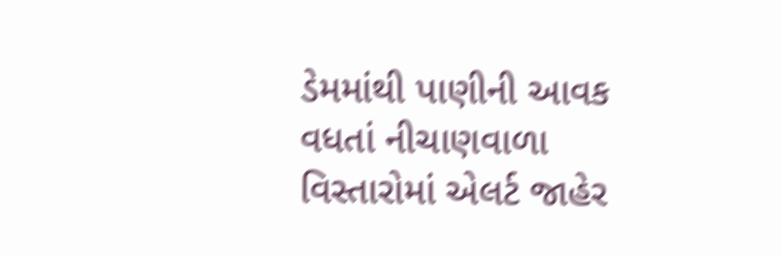ડેમમાંથી પાણીની આવક વધતાં નીચાણવાળા વિસ્તારોમાં એલર્ટ જાહેર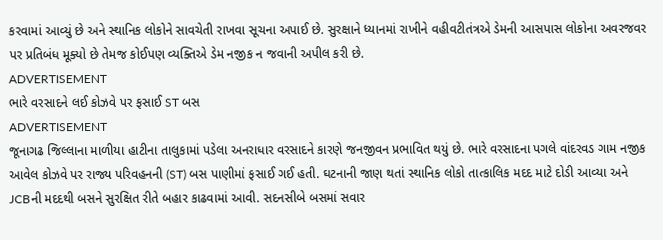કરવામાં આવ્યું છે અને સ્થાનિક લોકોને સાવચેતી રાખવા સૂચના અપાઈ છે. સુરક્ષાને ધ્યાનમાં રાખીને વહીવટીતંત્રએ ડેમની આસપાસ લોકોના અવરજવર પર પ્રતિબંધ મૂક્યો છે તેમજ કોઈપણ વ્યક્તિએ ડેમ નજીક ન જવાની અપીલ કરી છે.
ADVERTISEMENT
ભારે વરસાદને લઈ કોઝવે પર ફસાઈ ST બસ
ADVERTISEMENT
જૂનાગઢ જિલ્લાના માળીયા હાટીના તાલુકામાં પડેલા અનરાધાર વરસાદને કારણે જનજીવન પ્રભાવિત થયું છે. ભારે વરસાદના પગલે વાંદરવડ ગામ નજીક આવેલ કોઝવે પર રાજ્ય પરિવહનની (ST) બસ પાણીમાં ફસાઈ ગઈ હતી. ઘટનાની જાણ થતાં સ્થાનિક લોકો તાત્કાલિક મદદ માટે દોડી આવ્યા અને JCBની મદદથી બસને સુરક્ષિત રીતે બહાર કાઢવામાં આવી. સદનસીબે બસમાં સવાર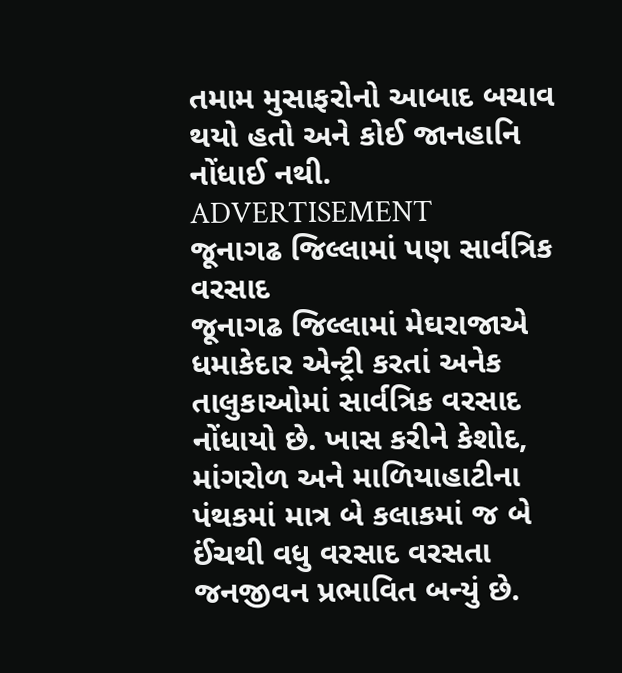તમામ મુસાફરોનો આબાદ બચાવ થયો હતો અને કોઈ જાનહાનિ નોંધાઈ નથી.
ADVERTISEMENT
જૂનાગઢ જિલ્લામાં પણ સાર્વત્રિક વરસાદ
જૂનાગઢ જિલ્લામાં મેઘરાજાએ ધમાકેદાર એન્ટ્રી કરતાં અનેક તાલુકાઓમાં સાર્વત્રિક વરસાદ નોંધાયો છે. ખાસ કરીને કેશોદ, માંગરોળ અને માળિયાહાટીના પંથકમાં માત્ર બે કલાકમાં જ બે ઈંચથી વધુ વરસાદ વરસતા જનજીવન પ્રભાવિત બન્યું છે.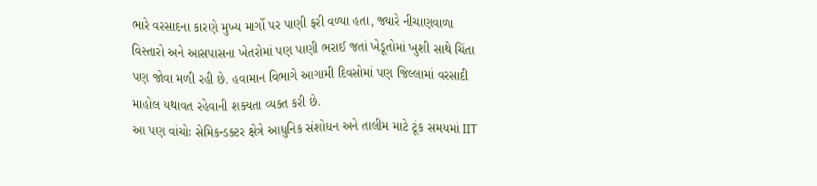ભારે વરસાદના કારણે મુખ્ય માર્ગો પર પાણી ફરી વળ્યા હતા, જ્યારે નીચાણવાળા વિસ્તારો અને આસપાસના ખેતરોમાં પણ પાણી ભરાઈ જતાં ખેડૂતોમાં ખુશી સાથે ચિંતા પણ જોવા મળી રહી છે. હવામાન વિભાગે આગામી દિવસોમાં પણ જિલ્લામાં વરસાદી માહોલ યથાવત રહેવાની શક્યતા વ્યક્ત કરી છે.
આ પણ વાંચોઃ સેમિકન્ડક્ટર ક્ષેત્રે આધુનિક સંશોધન અને તાલીમ માટે ટૂંક સમયમાં IIT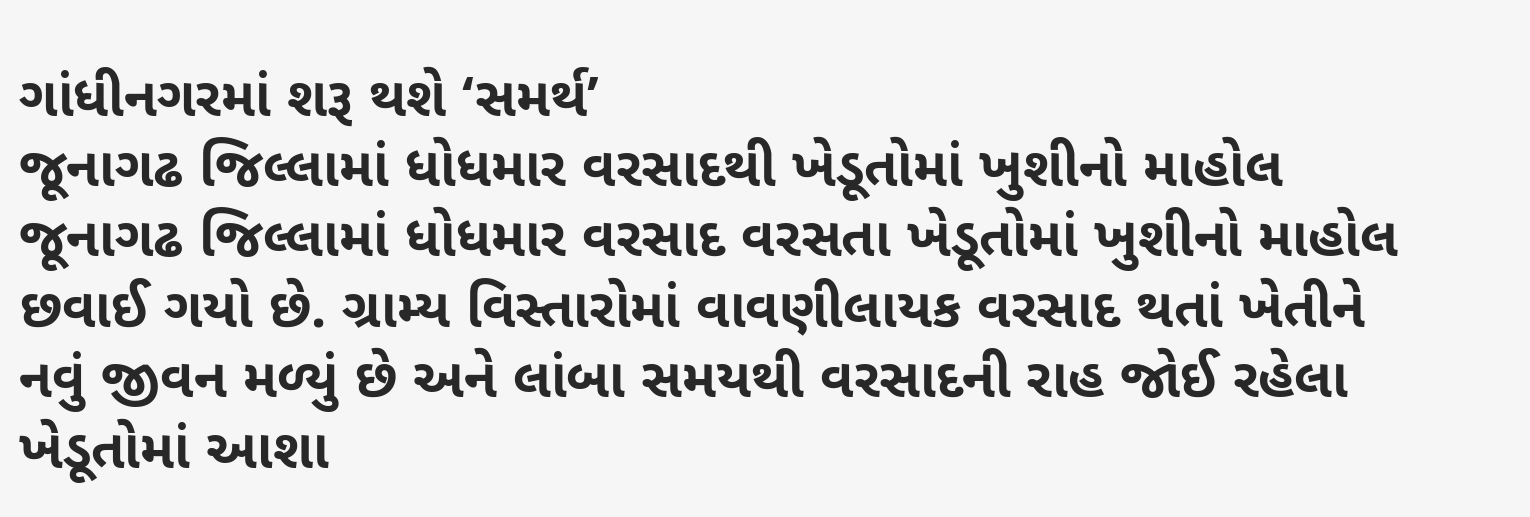ગાંધીનગરમાં શરૂ થશે ‘સમર્થ’
જૂનાગઢ જિલ્લામાં ધોધમાર વરસાદથી ખેડૂતોમાં ખુશીનો માહોલ
જૂનાગઢ જિલ્લામાં ધોધમાર વરસાદ વરસતા ખેડૂતોમાં ખુશીનો માહોલ છવાઈ ગયો છે. ગ્રામ્ય વિસ્તારોમાં વાવણીલાયક વરસાદ થતાં ખેતીને નવું જીવન મળ્યું છે અને લાંબા સમયથી વરસાદની રાહ જોઈ રહેલા ખેડૂતોમાં આશા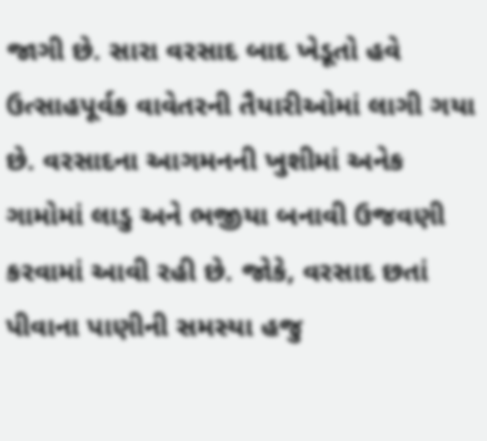જાગી છે. સારા વરસાદ બાદ ખેડૂતો હવે ઉત્સાહપૂર્વક વાવેતરની તૈયારીઓમાં લાગી ગયા છે. વરસાદના આગમનની ખુશીમાં અનેક ગામોમાં લાડુ અને ભજીયા બનાવી ઉજવણી કરવામાં આવી રહી છે. જોકે, વરસાદ છતાં પીવાના પાણીની સમસ્યા હજુ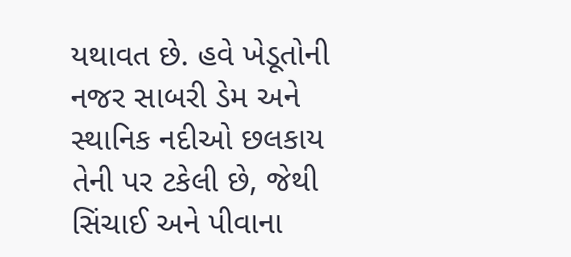યથાવત છે. હવે ખેડૂતોની નજર સાબરી ડેમ અને સ્થાનિક નદીઓ છલકાય તેની પર ટકેલી છે, જેથી સિંચાઈ અને પીવાના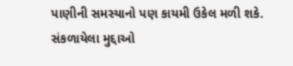પાણીની સમસ્યાનો પણ કાયમી ઉકેલ મળી શકે.
સંકળાયેલા મુદ્દાઓ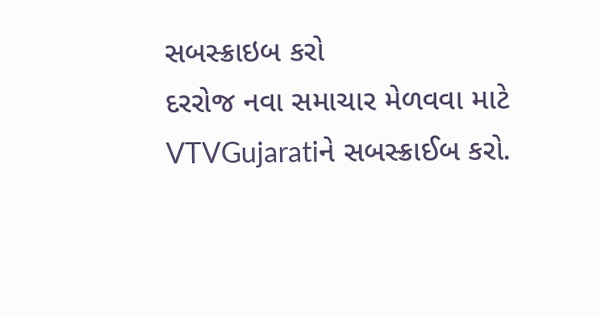સબસ્ક્રાઇબ કરો
દરરોજ નવા સમાચાર મેળવવા માટે VTVGujaratiને સબસ્ક્રાઈબ કરો.